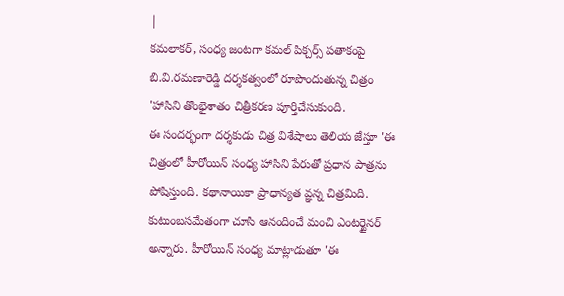|
కమలాకర్, సంధ్య జంటగా కమల్ పిక్చర్స్ పతాకంపై బి.వి.రమణారెడ్డి దర్శకత్వంలో రూపొందుతున్న చిత్రం 'హాసిని తొంభైశాతం చిత్రీకరణ పూర్తిచేసుకుంది.
ఈ సందర్భంగా దర్శకుడు చిత్ర విశేషాలు తెలియ జేస్తూ 'ఈ చిత్రంలో హీరోయిన్ సంధ్య హాసిని పేరుతో ప్రధాన పాత్రను పోషిస్తుంది. కథానాయికా ప్రాధాన్యత వ్ఞన్న చిత్రమిది. కుటుంబసమేతంగా చూసి ఆనందించే మంచి ఎంటర్టైనర్ అన్నారు. హీరోయిన్ సంధ్య మాట్లాడుతూ 'ఈ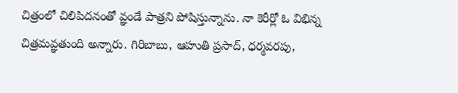చిత్రంలో చిలిపిదనంతో వ్ఞండే పాత్రని పోషిస్తున్నాను. నా కెరీర్లో ఓ విభిన్న చిత్రమవ్ఞతుంది అన్నారు. గిరిబాబు, ఆహుతి ప్రసాద్, ధర్మవరపు,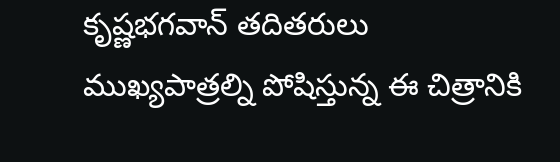కృష్ణభగవాన్ తదితరులు ముఖ్యపాత్రల్ని పోషిస్తున్న ఈ చిత్రానికి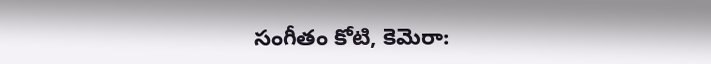సంగీతం కోటి, కెమెరా: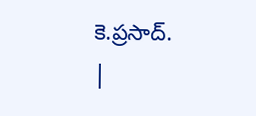కె.ప్రసాద్.
|